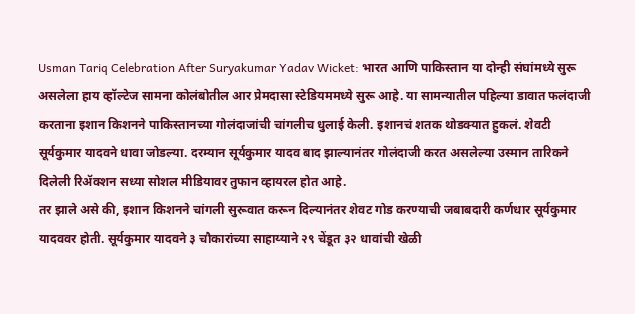Usman Tariq Celebration After Suryakumar Yadav Wicket: भारत आणि पाकिस्तान या दोन्ही संघांमध्ये सुरू असलेला हाय व्हॉल्टेज सामना कोलंबोतील आर प्रेमदासा स्टेडियममध्ये सुरू आहे. या सामन्यातील पहिल्या डावात फलंदाजी करताना इशान किशनने पाकिस्तानच्या गोलंदाजांची चांगलीच धुलाई केली. इशानचं शतक थोडक्यात हुकलं. शेवटी सूर्यकुमार यादवने धावा जोडल्या. दरम्यान सूर्यकुमार यादव बाद झाल्यानंतर गोलंदाजी करत असलेल्या उस्मान तारिकने दिलेली रिॲक्शन सध्या सोशल मीडियावर तुफान व्हायरल होत आहे.
तर झाले असे की, इशान किशनने चांगली सुरूवात करून दिल्यानंतर शेवट गोड करण्याची जबाबदारी कर्णधार सूर्यकुमार यादववर होती. सूर्यकुमार यादवने ३ चौकारांच्या साहाय्याने २९ चेंडूत ३२ धावांची खेळी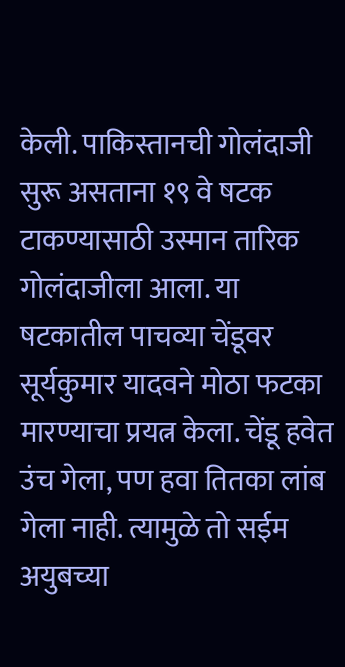केली. पाकिस्तानची गोलंदाजी सुरू असताना १९ वे षटक टाकण्यासाठी उस्मान तारिक गोलंदाजीला आला. या षटकातील पाचव्या चेंडूवर सूर्यकुमार यादवने मोठा फटका मारण्याचा प्रयत्न केला. चेंडू हवेत उंच गेला, पण हवा तितका लांब गेला नाही. त्यामुळे तो सईम अयुबच्या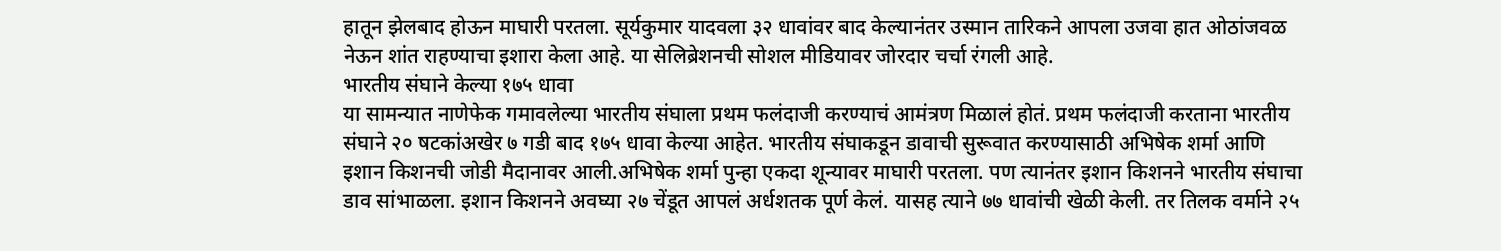हातून झेलबाद होऊन माघारी परतला. सूर्यकुमार यादवला ३२ धावांवर बाद केल्यानंतर उस्मान तारिकने आपला उजवा हात ओठांजवळ नेऊन शांत राहण्याचा इशारा केला आहे. या सेलिब्रेशनची सोशल मीडियावर जोरदार चर्चा रंगली आहे.
भारतीय संघाने केल्या १७५ धावा
या सामन्यात नाणेफेक गमावलेल्या भारतीय संघाला प्रथम फलंदाजी करण्याचं आमंत्रण मिळालं होतं. प्रथम फलंदाजी करताना भारतीय संघाने २० षटकांअखेर ७ गडी बाद १७५ धावा केल्या आहेत. भारतीय संघाकडून डावाची सुरूवात करण्यासाठी अभिषेक शर्मा आणि इशान किशनची जोडी मैदानावर आली.अभिषेक शर्मा पुन्हा एकदा शून्यावर माघारी परतला. पण त्यानंतर इशान किशनने भारतीय संघाचा डाव सांभाळला. इशान किशनने अवघ्या २७ चेंडूत आपलं अर्धशतक पूर्ण केलं. यासह त्याने ७७ धावांची खेळी केली. तर तिलक वर्माने २५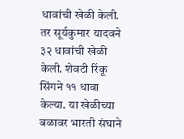धावांची खेळी केली. तर सूर्यकुमार यादवने ३२ धावांची खेळी केली. शेवटी रिंकू सिंगने ११ धावा केल्या. या खेळीच्या बळावर भारती संघाने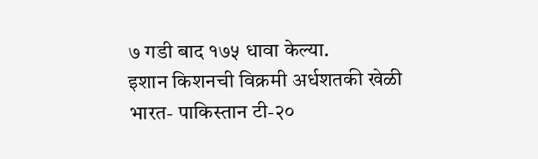७ गडी बाद १७५ धावा केल्या.
इशान किशनची विक्रमी अर्धशतकी खेळी
भारत- पाकिस्तान टी-२०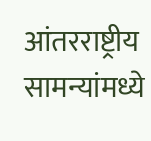आंतरराष्ट्रीय सामन्यांमध्ये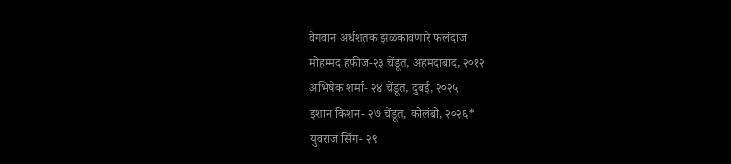वेगवान अर्धशतक झळकावणारे फलंदाज
मोहम्मद हफीज-२३ चेंडूत, अहमदाबाद, २०१२
अभिषेक शर्मा- २४ चेंडूत, दुबई, २०२५
इशान किशन- २७ चेंडूत, कोलंबो, २०२६*
युवराज सिंग- २९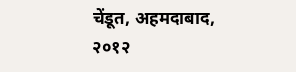चेंडूत, अहमदाबाद, २०१२